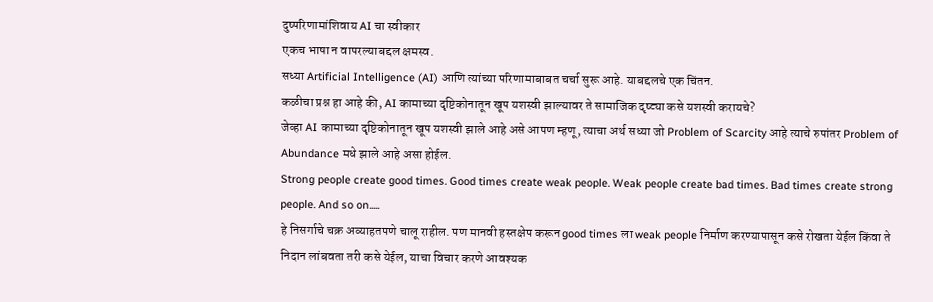दुष्परिणामांशिवाय AI चा स्वीकार
एकच भाषा न वापरल्याबद्दल क्षमस्व.
सध्या Artificial Intelligence (AI) आणि त्यांच्या परिणामाबाबत चर्चा सुरू आहे. याबद्दलचे एक चिंतन.
कळीचा प्रश्न हा आहे की, AI कामाच्या दृष्टिकोनातून खूप यशस्वी झाल्यावर ते सामाजिक दृष्ट्या कसे यशस्वी करायचे?
जेव्हा AI कामाच्या दृष्टिकोनातून खूप यशस्वी झाले आहे असे आपण म्हणू, त्याचा अर्थ सध्या जो Problem of Scarcity आहे त्याचे रुपांतर Problem of Abundance मधे झाले आहे असा होईल.
Strong people create good times. Good times create weak people. Weak people create bad times. Bad times create strong people. And so on.....
हे निसर्गाचे चक्र अव्याहतपणे चालू राहील. पण मानवी हस्तक्षेप करून good times ला weak people निर्माण करण्यापासून कसे रोखता येईल किंवा ते निदान लांबवता तरी कसे येईल, याचा विचार करणे आवश्यक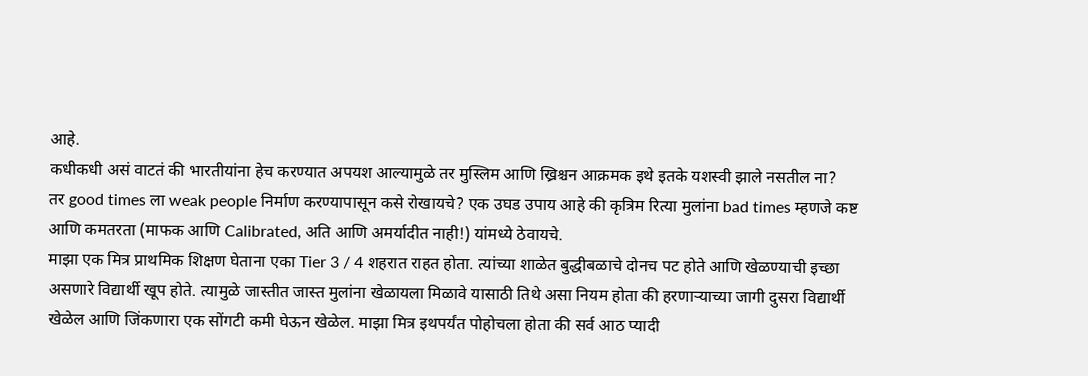आहे.
कधीकधी असं वाटतं की भारतीयांना हेच करण्यात अपयश आल्यामुळे तर मुस्लिम आणि ख्रिश्चन आक्रमक इथे इतके यशस्वी झाले नसतील ना?
तर good times ला weak people निर्माण करण्यापासून कसे रोखायचे? एक उघड उपाय आहे की कृत्रिम रित्या मुलांना bad times म्हणजे कष्ट आणि कमतरता (माफक आणि Calibrated, अति आणि अमर्यादीत नाही!) यांमध्ये ठेवायचे.
माझा एक मित्र प्राथमिक शिक्षण घेताना एका Tier 3 / 4 शहरात राहत होता. त्यांच्या शाळेत बुद्धीबळाचे दोनच पट होते आणि खेळण्याची इच्छा असणारे विद्यार्थी खूप होते. त्यामुळे जास्तीत जास्त मुलांना खेळायला मिळावे यासाठी तिथे असा नियम होता की हरणाऱ्याच्या जागी दुसरा विद्यार्थी खेळेल आणि जिंकणारा एक सोंगटी कमी घेऊन खेळेल. माझा मित्र इथपर्यंत पोहोचला होता की सर्व आठ प्यादी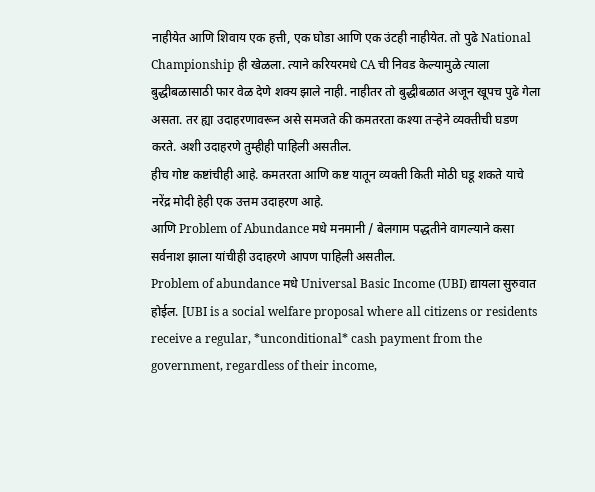नाहीयेत आणि शिवाय एक हत्ती, एक घोडा आणि एक उंटही नाहीयेत. तो पुढे National Championship ही खेळला. त्याने करियरमधे CA ची निवड केल्यामुळे त्याला बुद्धीबळासाठी फार वेळ देणे शक्य झाले नाही. नाहीतर तो बुद्धीबळात अजून खूपच पुढे गेला असता. तर ह्या उदाहरणावरून असे समजते की कमतरता कश्या तऱ्हेने व्यक्तीची घडण करते. अशी उदाहरणे तुम्हीही पाहिली असतील.
हीच गोष्ट कष्टांचीही आहे. कमतरता आणि कष्ट यातून व्यक्ती किती मोठी घडू शकते याचे नरेंद्र मोदी हेही एक उत्तम उदाहरण आहे.
आणि Problem of Abundance मधे मनमानी / बेलगाम पद्धतीने वागल्याने कसा सर्वनाश झाला यांचीही उदाहरणे आपण पाहिली असतील.
Problem of abundance मधे Universal Basic Income (UBI) द्यायला सुरुवात होईल. [UBI is a social welfare proposal where all citizens or residents receive a regular, *unconditional* cash payment from the government, regardless of their income,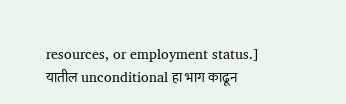resources, or employment status.]
यातील unconditional हा भाग काढून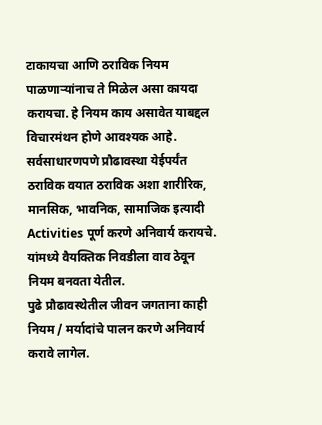टाकायचा आणि ठराविक नियम पाळणाऱ्यांनाच ते मिळेल असा कायदा करायचा. हे नियम काय असावेत याबद्दल विचारमंथन होणे आवश्यक आहे.
सर्वसाधारणपणे प्रौढावस्था येईपर्यंत ठराविक वयात ठराविक अशा शारीरिक, मानसिक, भावनिक, सामाजिक इत्यादी Activities पूर्ण करणे अनिवार्य करायचे. यांमध्ये वैयक्तिक निवडीला वाव ठेवून नियम बनवता येतील.
पुढे प्रौढावस्थेतील जीवन जगताना काही नियम / मर्यादांचे पालन करणे अनिवार्य करावे लागेल.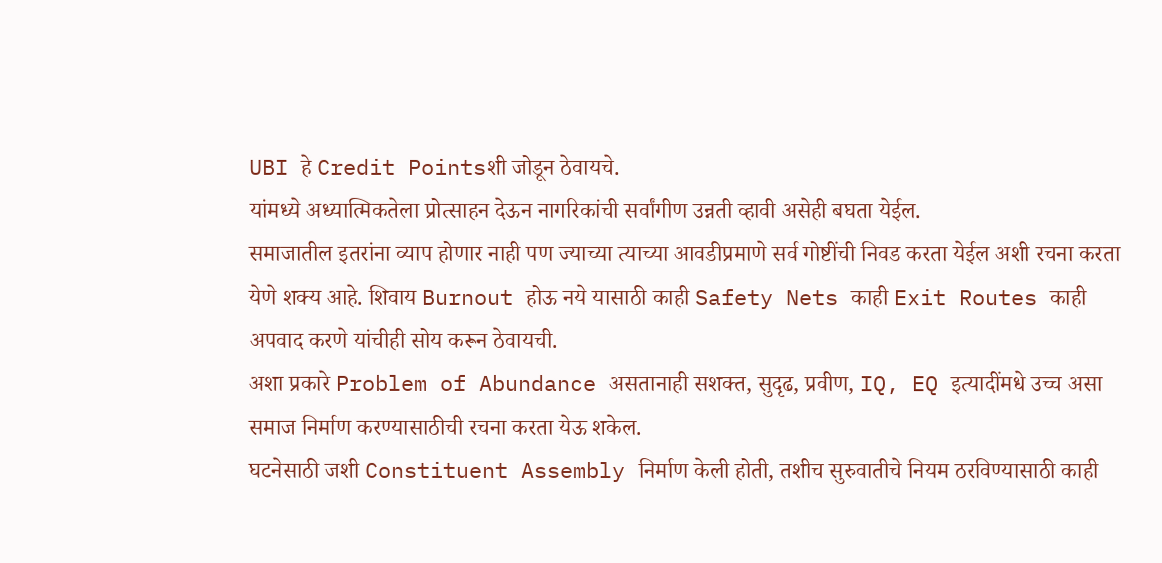UBI हे Credit Pointsशी जोडून ठेवायचे.
यांमध्ये अध्यात्मिकतेला प्रोत्साहन देऊन नागरिकांची सर्वांगीण उन्नती व्हावी असेही बघता येईल.
समाजातील इतरांना व्याप होणार नाही पण ज्याच्या त्याच्या आवडीप्रमाणे सर्व गोष्टींची निवड करता येईल अशी रचना करता येणे शक्य आहे. शिवाय Burnout होऊ नये यासाठी काही Safety Nets काही Exit Routes काही अपवाद करणे यांचीही सोय करून ठेवायची.
अशा प्रकारे Problem of Abundance असतानाही सशक्त, सुदृढ, प्रवीण, IQ, EQ इत्यादींमधे उच्च असा समाज निर्माण करण्यासाठीची रचना करता येऊ शकेल.
घटनेसाठी जशी Constituent Assembly निर्माण केली होती, तशीच सुरुवातीचे नियम ठरविण्यासाठी काही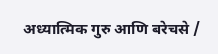अध्यात्मिक गुरु आणि बरेचसे /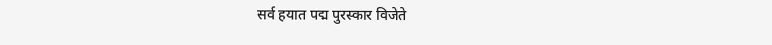सर्व हयात पद्म पुरस्कार विजेते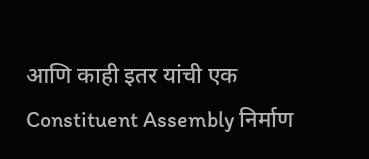आणि काही इतर यांची एक Constituent Assembly निर्माण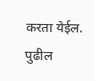करता येईल. पुढील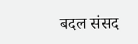बदल संसद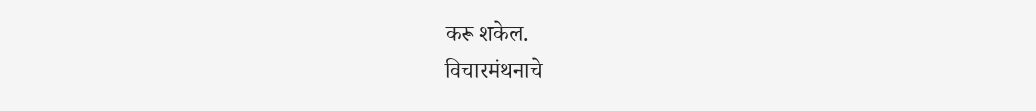करू शकेल.
विचारमंथनाचे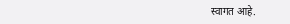स्वागत आहे.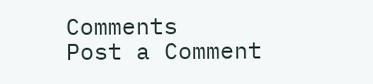Comments
Post a Comment